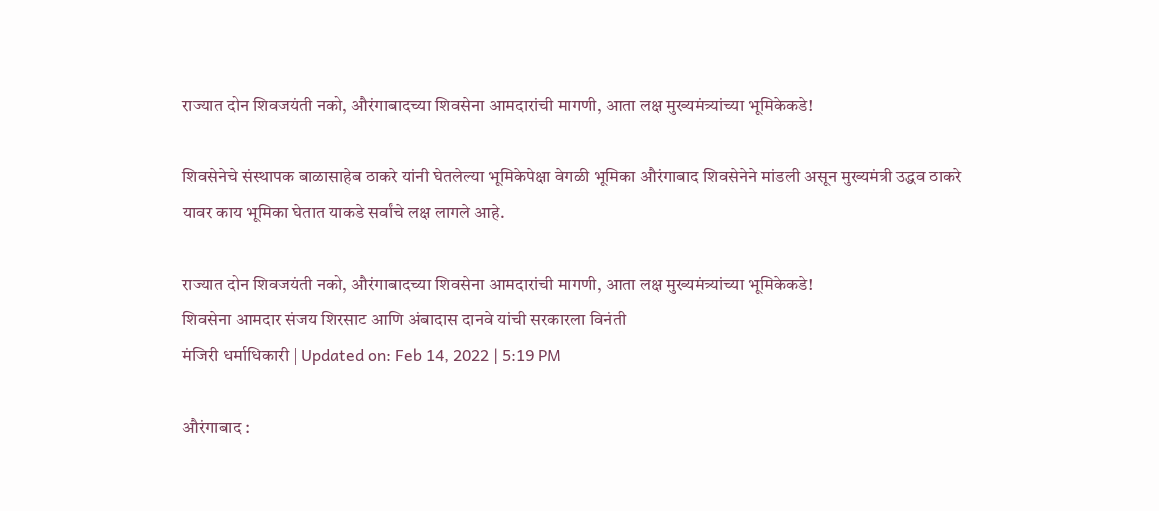राज्यात दोन शिवजयंती नको, औरंगाबादच्या शिवसेना आमदारांची मागणी, आता लक्ष मुख्यमंत्र्यांच्या भूमिकेकडे!

शिवसेनेचे संस्थापक बाळासाहेब ठाकरे यांनी घेतलेल्या भूमिकेपेक्षा वेगळी भूमिका औरंगाबाद शिवसेनेने मांडली असून मुख्यमंत्री उद्धव ठाकरे यावर काय भूमिका घेतात याकडे सर्वांचे लक्ष लागले आहे.

राज्यात दोन शिवजयंती नको, औरंगाबादच्या शिवसेना आमदारांची मागणी, आता लक्ष मुख्यमंत्र्यांच्या भूमिकेकडे!
शिवसेना आमदार संजय शिरसाट आणि अंबादास दानवे यांची सरकारला विनंती
मंजिरी धर्माधिकारी | Updated on: Feb 14, 2022 | 5:19 PM

औरंगाबाद :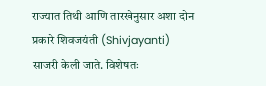राज्यात तिथी आणि तारखेनुसार अशा दोन प्रकारे शिवजयंती (Shivjayanti) साजरी केली जाते. विशेषतः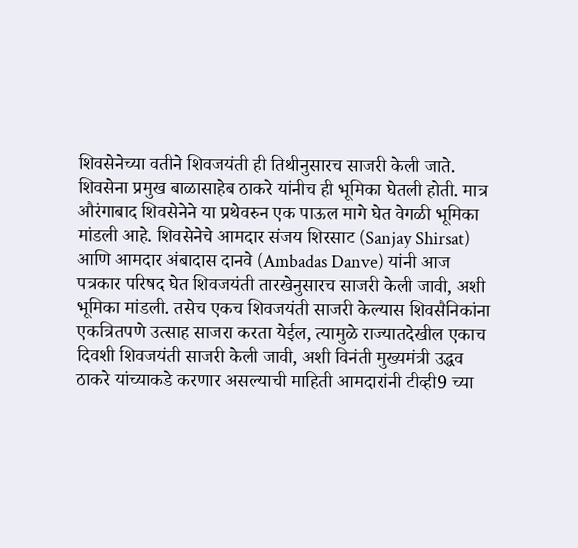शिवसेनेच्या वतीने शिवजयंती ही तिथीनुसारच साजरी केली जाते. शिवसेना प्रमुख बाळासाहेब ठाकरे यांनीच ही भूमिका घेतली होती. मात्र औरंगाबाद शिवसेनेने या प्रथेवरुन एक पाऊल मागे घेत वेगळी भूमिका मांडली आहे. शिवसेनेचे आमदार संजय शिरसाट (Sanjay Shirsat) आणि आमदार अंबादास दानवे (Ambadas Danve) यांनी आज पत्रकार परिषद घेत शिवजयंती तारखेनुसारच साजरी केली जावी, अशी भूमिका मांडली. तसेच एकच शिवजयंती साजरी केल्यास शिवसैनिकांना एकत्रितपणे उत्साह साजरा करता येईल, त्यामुळे राज्यातदेखील एकाच दिवशी शिवजयंती साजरी केली जावी, अशी विनंती मुख्यमंत्री उद्धव ठाकरे यांच्याकडे करणार असल्याची माहिती आमदारांनी टीव्ही9 च्या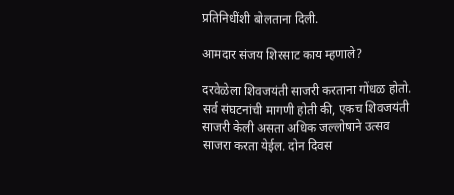प्रतिनिधींशी बोलताना दिली.

आमदार संजय शिरसाट काय म्हणाले?

दरवेळेला शिवजयंती साजरी करताना गोंधळ होतो. सर्व संघटनांची मागणी होती की, एकच शिवजयंती साजरी केली असता अधिक जल्लोषाने उत्सव साजरा करता येईल. दोन दिवस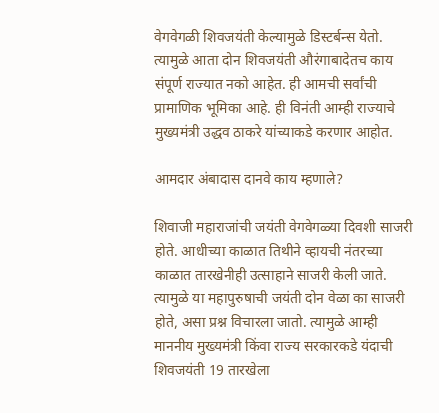वेगवेगळी शिवजयंती केल्यामुळे डिस्टर्बन्स येतो. त्यामुळे आता दोन शिवजयंती औरंगाबादेतच काय संपूर्ण राज्यात नको आहेत. ही आमची सर्वांची प्रामाणिक भूमिका आहे. ही विनंती आम्ही राज्याचे मुख्यमंत्री उद्धव ठाकरे यांच्याकडे करणार आहोत.

आमदार अंबादास दानवे काय म्हणाले?

शिवाजी महाराजांची जयंती वेगवेगळ्या दिवशी साजरी होते. आधीच्या काळात तिथीने व्हायची नंतरच्या काळात तारखेनीही उत्साहाने साजरी केली जाते. त्यामुळे या महापुरुषाची जयंती दोन वेळा का साजरी होते, असा प्रश्न विचारला जातो. त्यामुळे आम्ही माननीय मुख्यमंत्री किंवा राज्य सरकारकडे यंदाची शिवजयंती 19 तारखेला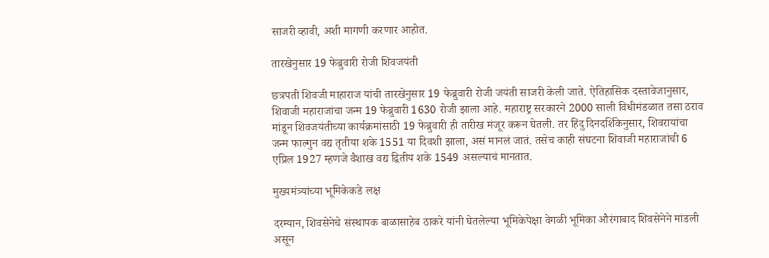साजरी व्हावी, अशी मागणी करणार आहोत.

तारखेनुसार 19 फेब्रुवारी रोजी शिवजयंती

छत्रपती शिवजी माहाराज यांची तारखेनुसार 19 फेब्रुवारी रोजी जयंती साजरी केली जाते. ऐतिहासिक दस्तावेजानुसार, शिवाजी महाराजांचा जन्म 19 फेब्रुवारी 1630 रोजी झाला आहे. महाराष्ट्र सरकारने 2000 साली विधीमंडळात तसा ठराव मांडून शिवजयंतीच्या कार्यक्रमांसाठी 19 फेब्रुवारी ही तारीख मंजूर करून घेतली. तर हिंदु दिनदर्शिकेनुसार, शिवरायांचा जन्म फाल्गुन वद्य तृतीया शके 1551 या दिवशी झाला, असं मानलं जातं. तसेच काही संघटना शिवाजी महाराजांची 6 एप्रिल 1927 म्हणजे वैशाख वद्य द्वितीय शके 1549 असल्याचं मानतात.

मुख्यमंत्र्यांच्या भूमिकेकडे लक्ष

दरम्यान, शिवसेनेचे संस्थापक बाळासाहेब ठाकरे यांनी घेतलेल्या भूमिकेपेक्षा वेगळी भूमिका औरंगाबाद शिवसेनेने मांडली असून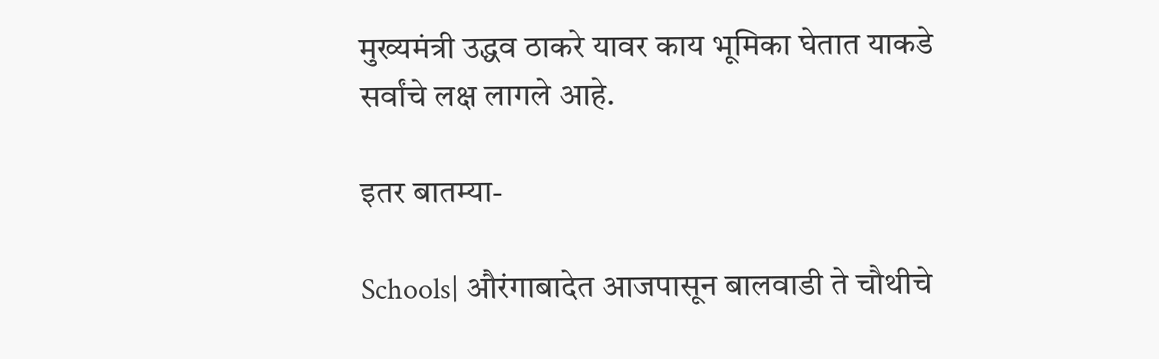मुख्यमंत्री उद्धव ठाकरे यावर काय भूमिका घेतात याकडे सर्वांचे लक्ष लागले आहे.

इतर बातम्या-

Schools| औरंगाबादेत आजपासून बालवाडी ते चौथीचे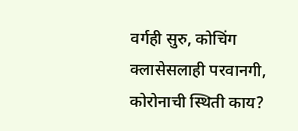वर्गही सुरु, कोचिंग क्लासेसलाही परवानगी, कोरोनाची स्थिती काय?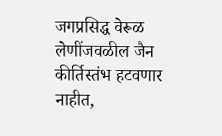जगप्रसिद्ध वेरूळ लेणींजवळील जैन कीर्तिस्तंभ हटवणार नाहीत,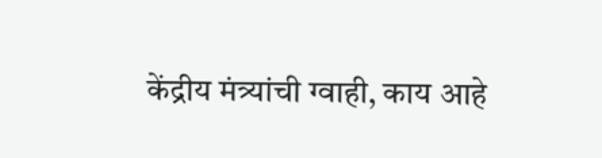केंद्रीय मंत्र्यांची ग्वाही, काय आहे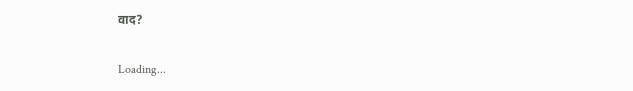वाद?

Loading...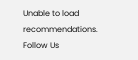Unable to load recommendations.
Follow Us